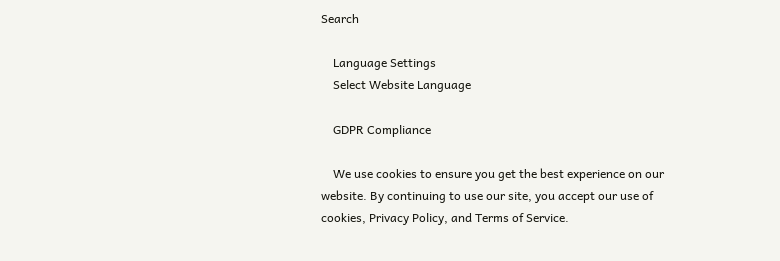Search

    Language Settings
    Select Website Language

    GDPR Compliance

    We use cookies to ensure you get the best experience on our website. By continuing to use our site, you accept our use of cookies, Privacy Policy, and Terms of Service.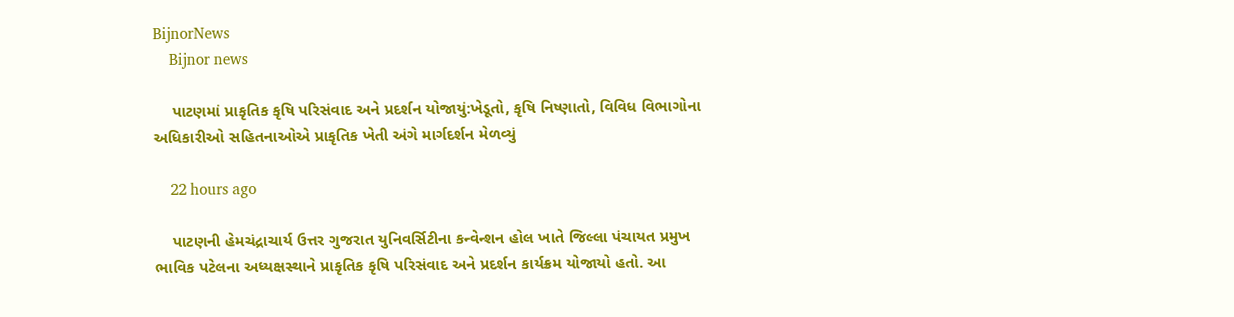BijnorNews
    Bijnor news

    પાટણમાં પ્રાકૃતિક કૃષિ પરિસંવાદ અને પ્રદર્શન યોજાયું:ખેડૂતો, કૃષિ નિષ્ણાતો, વિવિધ વિભાગોના અધિકારીઓ સહિતનાઓએ પ્રાકૃતિક ખેતી અંગે માર્ગદર્શન મેળવ્યું

    22 hours ago

    પાટણની હેમચંદ્રાચાર્ય ઉત્તર ગુજરાત યુનિવર્સિટીના કન્વેન્શન હોલ ખાતે જિલ્લા પંચાયત પ્રમુખ ભાવિક પટેલના અધ્યક્ષસ્થાને પ્રાકૃતિક કૃષિ પરિસંવાદ અને પ્રદર્શન કાર્યક્રમ યોજાયો હતો. આ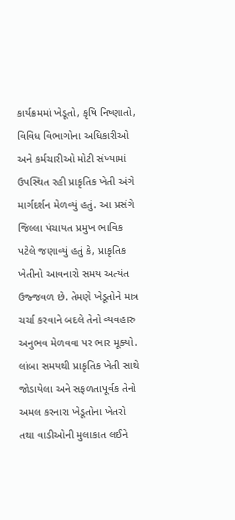કાર્યક્રમમાં ખેડૂતો, કૃષિ નિષ્ણાતો, વિવિધ વિભાગોના અધિકારીઓ અને કર્મચારીઓ મોટી સંખ્યામાં ઉપસ્થિત રહી પ્રાકૃતિક ખેતી અંગે માર્ગદર્શન મેળવ્યું હતું. આ પ્રસંગે જિલ્લા પંચાયત પ્રમુખ ભાવિક પટેલે જણાવ્યું હતું કે, પ્રાકૃતિક ખેતીનો આવનારો સમય અત્યંત ઉજ્જવળ છે. તેમણે ખેડૂતોને માત્ર ચર્ચા કરવાને બદલે તેનો વ્યવહારુ અનુભવ મેળવવા પર ભાર મૂક્યો. લાંબા સમયથી પ્રાકૃતિક ખેતી સાથે જોડાયેલા અને સફળતાપૂર્વક તેનો અમલ કરનારા ખેડૂતોના ખેતરો તથા વાડીઓની મુલાકાત લઈને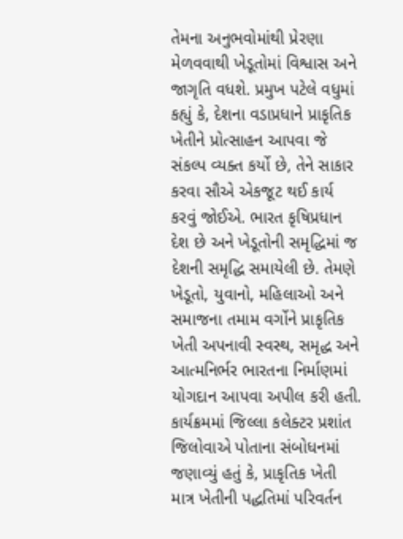તેમના અનુભવોમાંથી પ્રેરણા મેળવવાથી ખેડૂતોમાં વિશ્વાસ અને જાગૃતિ વધશે. પ્રમુખ પટેલે વધુમાં કહ્યું કે, દેશના વડાપ્રધાને પ્રાકૃતિક ખેતીને પ્રોત્સાહન આપવા જે સંકલ્પ વ્યક્ત કર્યો છે, તેને સાકાર કરવા સૌએ એકજૂટ થઈ કાર્ય કરવું જોઈએ. ભારત કૃષિપ્રધાન દેશ છે અને ખેડૂતોની સમૃદ્ધિમાં જ દેશની સમૃદ્ધિ સમાયેલી છે. તેમણે ખેડૂતો, યુવાનો, મહિલાઓ અને સમાજના તમામ વર્ગોને પ્રાકૃતિક ખેતી અપનાવી સ્વસ્થ, સમૃદ્ધ અને આત્મનિર્ભર ભારતના નિર્માણમાં યોગદાન આપવા અપીલ કરી હતી. કાર્યક્રમમાં જિલ્લા કલેક્ટર પ્રશાંત જિલોવાએ પોતાના સંબોધનમાં જણાવ્યું હતું કે, પ્રાકૃતિક ખેતી માત્ર ખેતીની પદ્ધતિમાં પરિવર્તન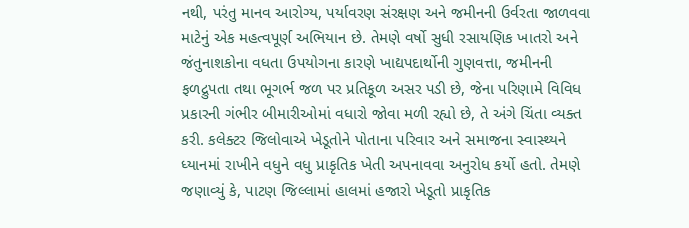નથી, પરંતુ માનવ આરોગ્ય, પર્યાવરણ સંરક્ષણ અને જમીનની ઉર્વરતા જાળવવા માટેનું એક મહત્વપૂર્ણ અભિયાન છે. તેમણે વર્ષો સુધી રસાયણિક ખાતરો અને જંતુનાશકોના વધતા ઉપયોગના કારણે ખાદ્યપદાર્થોની ગુણવત્તા, જમીનની ફળદ્રુપતા તથા ભૂગર્ભ જળ પર પ્રતિકૂળ અસર પડી છે, જેના પરિણામે વિવિધ પ્રકારની ગંભીર બીમારીઓમાં વધારો જોવા મળી રહ્યો છે, તે અંગે ચિંતા વ્યક્ત કરી. કલેક્ટર જિલોવાએ ખેડૂતોને પોતાના પરિવાર અને સમાજના સ્વાસ્થ્યને ધ્યાનમાં રાખીને વધુને વધુ પ્રાકૃતિક ખેતી અપનાવવા અનુરોધ કર્યો હતો. તેમણે જણાવ્યું કે, પાટણ જિલ્લામાં હાલમાં હજારો ખેડૂતો પ્રાકૃતિક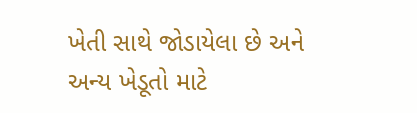ખેતી સાથે જોડાયેલા છે અને અન્ય ખેડૂતો માટે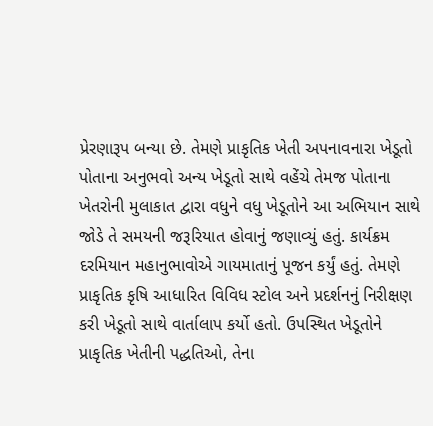પ્રેરણારૂપ બન્યા છે. તેમણે પ્રાકૃતિક ખેતી અપનાવનારા ખેડૂતો પોતાના અનુભવો અન્ય ખેડૂતો સાથે વહેંચે તેમજ પોતાના ખેતરોની મુલાકાત દ્વારા વધુને વધુ ખેડૂતોને આ અભિયાન સાથે જોડે તે સમયની જરૂરિયાત હોવાનું જણાવ્યું હતું. કાર્યક્રમ દરમિયાન મહાનુભાવોએ ગાયમાતાનું પૂજન કર્યું હતું. તેમણે પ્રાકૃતિક કૃષિ આધારિત વિવિધ સ્ટોલ અને પ્રદર્શનનું નિરીક્ષણ કરી ખેડૂતો સાથે વાર્તાલાપ કર્યો હતો. ઉપસ્થિત ખેડૂતોને પ્રાકૃતિક ખેતીની પદ્ધતિઓ, તેના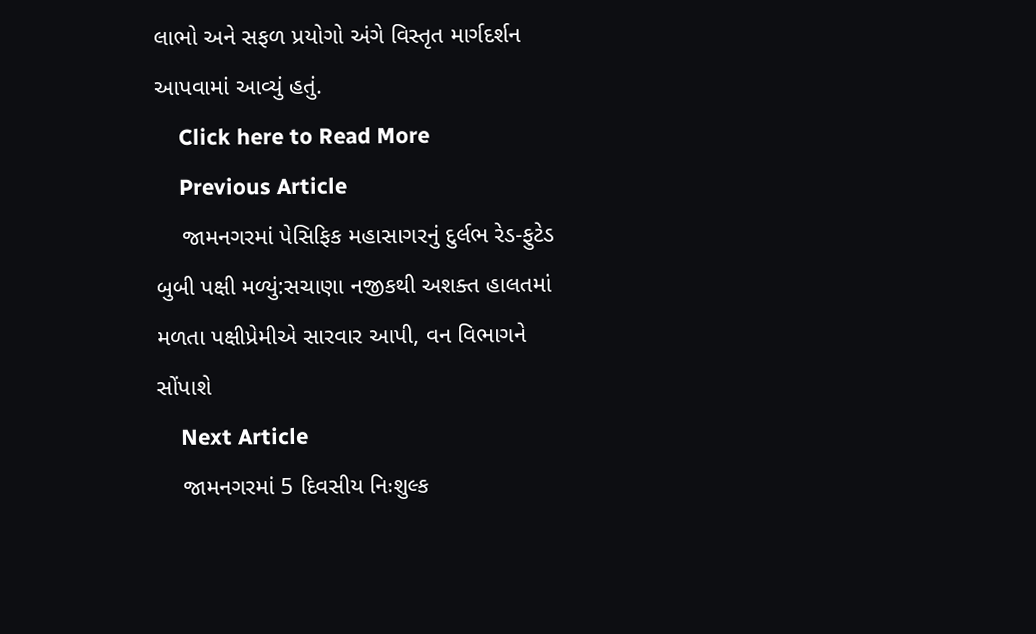લાભો અને સફળ પ્રયોગો અંગે વિસ્તૃત માર્ગદર્શન આપવામાં આવ્યું હતું.
    Click here to Read More
    Previous Article
    જામનગરમાં પેસિફિક મહાસાગરનું દુર્લભ રેડ-ફુટેડ બુબી પક્ષી મળ્યું:સચાણા નજીકથી અશક્ત હાલતમાં મળતા પક્ષીપ્રેમીએ સારવાર આપી, વન વિભાગને સોંપાશે
    Next Article
    જામનગરમાં 5 દિવસીય નિઃશુલ્ક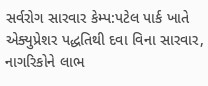સર્વરોગ સારવાર કેમ્પ:પટેલ પાર્ક ખાતે એક્યુપ્રેશર પદ્ધતિથી દવા વિના સારવાર, નાગરિકોને લાભ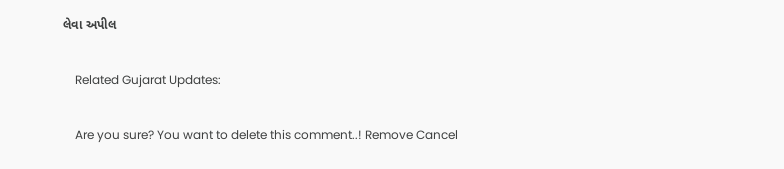લેવા અપીલ

    Related Gujarat Updates:

    Are you sure? You want to delete this comment..! Remove Cancel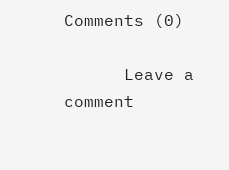Comments (0)

      Leave a comment